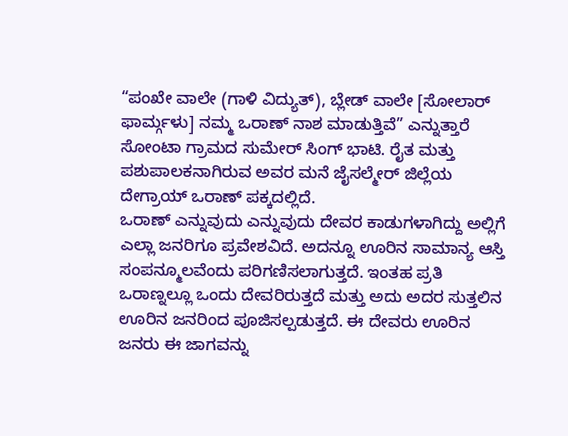“ಪಂಖೇ ವಾಲೇ (ಗಾಳಿ ವಿದ್ಯುತ್), ಬ್ಲೇಡ್ ವಾಲೇ [ಸೋಲಾರ್ ಫಾರ್ಮ್ಗಳು] ನಮ್ಮ ಒರಾಣ್ ನಾಶ ಮಾಡುತ್ತಿವೆ” ಎನ್ನುತ್ತಾರೆ ಸೋಂಟಾ ಗ್ರಾಮದ ಸುಮೇರ್ ಸಿಂಗ್ ಭಾಟಿ. ರೈತ ಮತ್ತು ಪಶುಪಾಲಕನಾಗಿರುವ ಅವರ ಮನೆ ಜೈಸಲ್ಮೇರ್ ಜಿಲ್ಲೆಯ ದೇಗ್ರಾಯ್ ಒರಾಣ್ ಪಕ್ಕದಲ್ಲಿದೆ.
ಒರಾಣ್ ಎನ್ನುವುದು ಎನ್ನುವುದು ದೇವರ ಕಾಡುಗಳಾಗಿದ್ದು ಅಲ್ಲಿಗೆ ಎಲ್ಲಾ ಜನರಿಗೂ ಪ್ರವೇಶವಿದೆ. ಅದನ್ನೂ ಊರಿನ ಸಾಮಾನ್ಯ ಆಸ್ತಿ ಸಂಪನ್ಮೂಲವೆಂದು ಪರಿಗಣಿಸಲಾಗುತ್ತದೆ. ಇಂತಹ ಪ್ರತಿ ಒರಾಣ್ನಲ್ಲೂ ಒಂದು ದೇವರಿರುತ್ತದೆ ಮತ್ತು ಅದು ಅದರ ಸುತ್ತಲಿನ ಊರಿನ ಜನರಿಂದ ಪೂಜಿಸಲ್ಪಡುತ್ತದೆ. ಈ ದೇವರು ಊರಿನ ಜನರು ಈ ಜಾಗವನ್ನು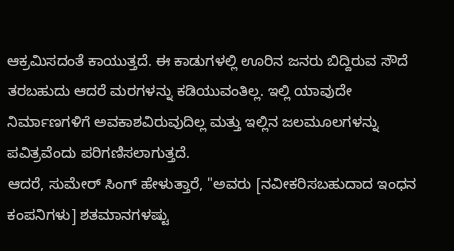ಆಕ್ರಮಿಸದಂತೆ ಕಾಯುತ್ತದೆ. ಈ ಕಾಡುಗಳಲ್ಲಿ ಊರಿನ ಜನರು ಬಿದ್ದಿರುವ ಸೌದೆ ತರಬಹುದು ಆದರೆ ಮರಗಳನ್ನು ಕಡಿಯುವಂತಿಲ್ಲ. ಇಲ್ಲಿ ಯಾವುದೇ ನಿರ್ಮಾಣಗಳಿಗೆ ಅವಕಾಶವಿರುವುದಿಲ್ಲ ಮತ್ತು ಇಲ್ಲಿನ ಜಲಮೂಲಗಳನ್ನು ಪವಿತ್ರವೆಂದು ಪರಿಗಣಿಸಲಾಗುತ್ತದೆ.
ಆದರೆ, ಸುಮೇರ್ ಸಿಂಗ್ ಹೇಳುತ್ತಾರೆ, "ಅವರು [ನವೀಕರಿಸಬಹುದಾದ ಇಂಧನ ಕಂಪನಿಗಳು] ಶತಮಾನಗಳಷ್ಟು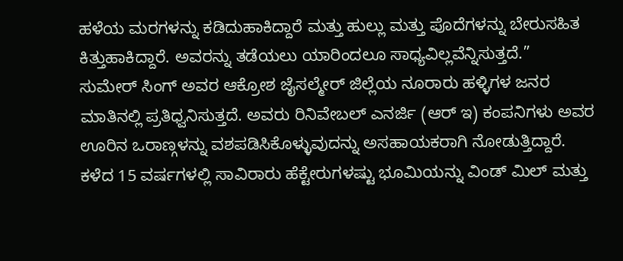ಹಳೆಯ ಮರಗಳನ್ನು ಕಡಿದುಹಾಕಿದ್ದಾರೆ ಮತ್ತು ಹುಲ್ಲು ಮತ್ತು ಪೊದೆಗಳನ್ನು ಬೇರುಸಹಿತ ಕಿತ್ತುಹಾಕಿದ್ದಾರೆ. ಅವರನ್ನು ತಡೆಯಲು ಯಾರಿಂದಲೂ ಸಾಧ್ಯವಿಲ್ಲವೆನ್ನಿಸುತ್ತದೆ.”
ಸುಮೇರ್ ಸಿಂಗ್ ಅವರ ಆಕ್ರೋಶ ಜೈಸಲ್ಮೇರ್ ಜಿಲ್ಲೆಯ ನೂರಾರು ಹಳ್ಳಿಗಳ ಜನರ ಮಾತಿನಲ್ಲಿ ಪ್ರತಿಧ್ವನಿಸುತ್ತದೆ. ಅವರು ರಿನಿವೇಬಲ್ ಎನರ್ಜಿ (ಆರ್ ಇ) ಕಂಪನಿಗಳು ಅವರ ಊರಿನ ಒರಾಣ್ಗಳನ್ನು ವಶಪಡಿಸಿಕೊಳ್ಳುವುದನ್ನು ಅಸಹಾಯಕರಾಗಿ ನೋಡುತ್ತಿದ್ದಾರೆ. ಕಳೆದ 15 ವರ್ಷಗಳಲ್ಲಿ ಸಾವಿರಾರು ಹೆಕ್ಟೇರುಗಳಷ್ಟು ಭೂಮಿಯನ್ನು ವಿಂಡ್ ಮಿಲ್ ಮತ್ತು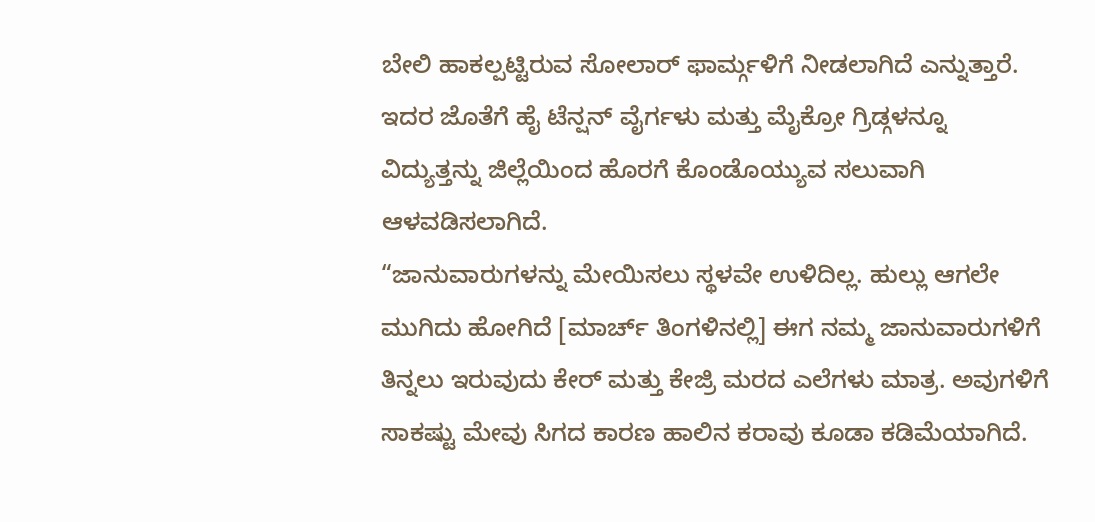ಬೇಲಿ ಹಾಕಲ್ಪಟ್ಟಿರುವ ಸೋಲಾರ್ ಫಾರ್ಮ್ಗಳಿಗೆ ನೀಡಲಾಗಿದೆ ಎನ್ನುತ್ತಾರೆ. ಇದರ ಜೊತೆಗೆ ಹೈ ಟೆನ್ಷನ್ ವೈರ್ಗಳು ಮತ್ತು ಮೈಕ್ರೋ ಗ್ರಿಡ್ಗಳನ್ನೂ ವಿದ್ಯುತ್ತನ್ನು ಜಿಲ್ಲೆಯಿಂದ ಹೊರಗೆ ಕೊಂಡೊಯ್ಯುವ ಸಲುವಾಗಿ ಆಳವಡಿಸಲಾಗಿದೆ.
“ಜಾನುವಾರುಗಳನ್ನು ಮೇಯಿಸಲು ಸ್ಥಳವೇ ಉಳಿದಿಲ್ಲ. ಹುಲ್ಲು ಆಗಲೇ ಮುಗಿದು ಹೋಗಿದೆ [ಮಾರ್ಚ್ ತಿಂಗಳಿನಲ್ಲಿ] ಈಗ ನಮ್ಮ ಜಾನುವಾರುಗಳಿಗೆ ತಿನ್ನಲು ಇರುವುದು ಕೇರ್ ಮತ್ತು ಕೇಜ್ರಿ ಮರದ ಎಲೆಗಳು ಮಾತ್ರ. ಅವುಗಳಿಗೆ ಸಾಕಷ್ಟು ಮೇವು ಸಿಗದ ಕಾರಣ ಹಾಲಿನ ಕರಾವು ಕೂಡಾ ಕಡಿಮೆಯಾಗಿದೆ.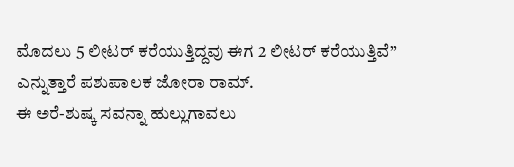ಮೊದಲು 5 ಲೀಟರ್ ಕರೆಯುತ್ತಿದ್ದವು ಈಗ 2 ಲೀಟರ್ ಕರೆಯುತ್ತಿವೆ” ಎನ್ನುತ್ತಾರೆ ಪಶುಪಾಲಕ ಜೋರಾ ರಾಮ್.
ಈ ಅರೆ-ಶುಷ್ಕ ಸವನ್ನಾ ಹುಲ್ಲುಗಾವಲು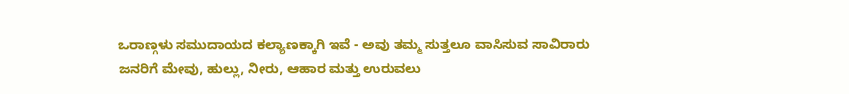ಒರಾಣ್ಗಳು ಸಮುದಾಯದ ಕಲ್ಯಾಣಕ್ಕಾಗಿ ಇವೆ - ಅವು ತಮ್ಮ ಸುತ್ತಲೂ ವಾಸಿಸುವ ಸಾವಿರಾರು ಜನರಿಗೆ ಮೇವು, ಹುಲ್ಲು, ನೀರು, ಆಹಾರ ಮತ್ತು ಉರುವಲು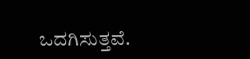ಒದಗಿಸುತ್ತವೆ.